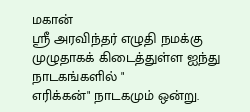மகான்
ஶ்ரீ அரவிந்தர் எழுதி நமக்கு முழுதாகக் கிடைத்துள்ள ஐந்து நாடகங்களில் "
எரிக்கன்" நாடகமும் ஒன்று.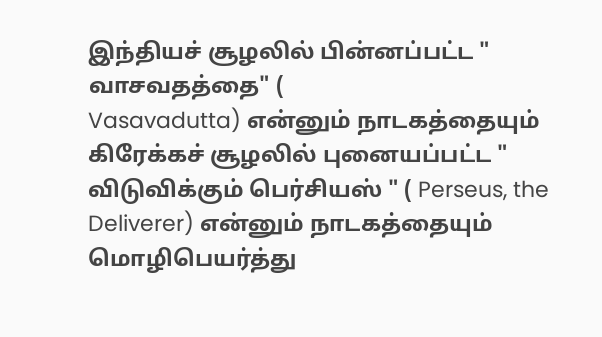இந்தியச் சூழலில் பின்னப்பட்ட " வாசவதத்தை" (
Vasavadutta) என்னும் நாடகத்தையும் கிரேக்கச் சூழலில் புனையப்பட்ட "
விடுவிக்கும் பெர்சியஸ் " ( Perseus, the Deliverer) என்னும் நாடகத்தையும்
மொழிபெயர்த்து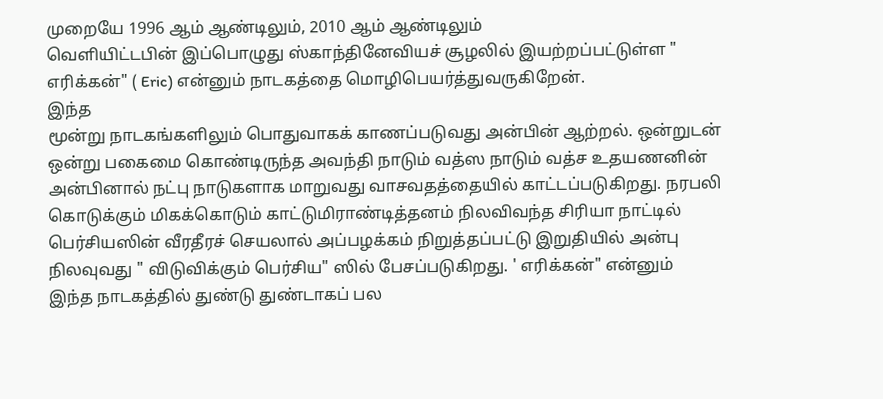முறையே 1996 ஆம் ஆண்டிலும், 2010 ஆம் ஆண்டிலும்
வெளியிட்டபின் இப்பொழுது ஸ்காந்தினேவியச் சூழலில் இயற்றப்பட்டுள்ள "
எரிக்கன்" ( Eric) என்னும் நாடகத்தை மொழிபெயர்த்துவருகிறேன்.
இந்த
மூன்று நாடகங்களிலும் பொதுவாகக் காணப்படுவது அன்பின் ஆற்றல். ஒன்றுடன்
ஒன்று பகைமை கொண்டிருந்த அவந்தி நாடும் வத்ஸ நாடும் வத்ச உதயணனின்
அன்பினால் நட்பு நாடுகளாக மாறுவது வாசவதத்தையில் காட்டப்படுகிறது. நரபலி
கொடுக்கும் மிகக்கொடும் காட்டுமிராண்டித்தனம் நிலவிவந்த சிரியா நாட்டில்
பெர்சியஸின் வீரதீரச் செயலால் அப்பழக்கம் நிறுத்தப்பட்டு இறுதியில் அன்பு
நிலவுவது " விடுவிக்கும் பெர்சிய" ஸில் பேசப்படுகிறது. ' எரிக்கன்" என்னும்
இந்த நாடகத்தில் துண்டு துண்டாகப் பல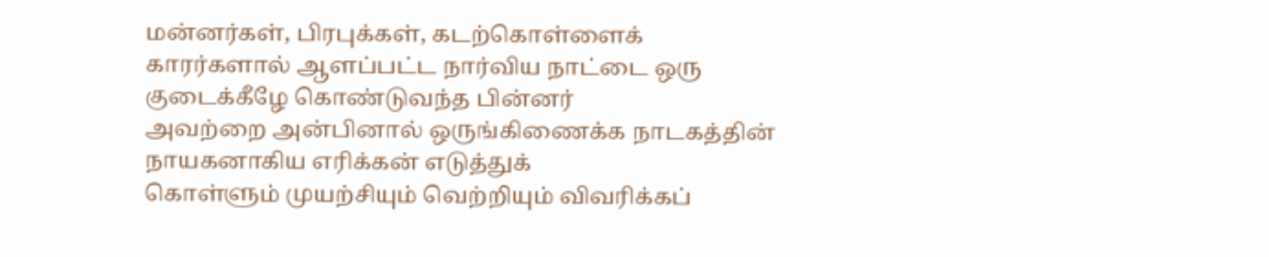மன்னர்கள், பிரபுக்கள், கடற்கொள்ளைக்
காரர்களால் ஆளப்பட்ட நார்விய நாட்டை ஒரு குடைக்கீழே கொண்டுவந்த பின்னர்
அவற்றை அன்பினால் ஒருங்கிணைக்க நாடகத்தின் நாயகனாகிய எரிக்கன் எடுத்துக்
கொள்ளும் முயற்சியும் வெற்றியும் விவரிக்கப்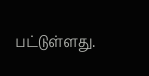பட்டுள்ளது.